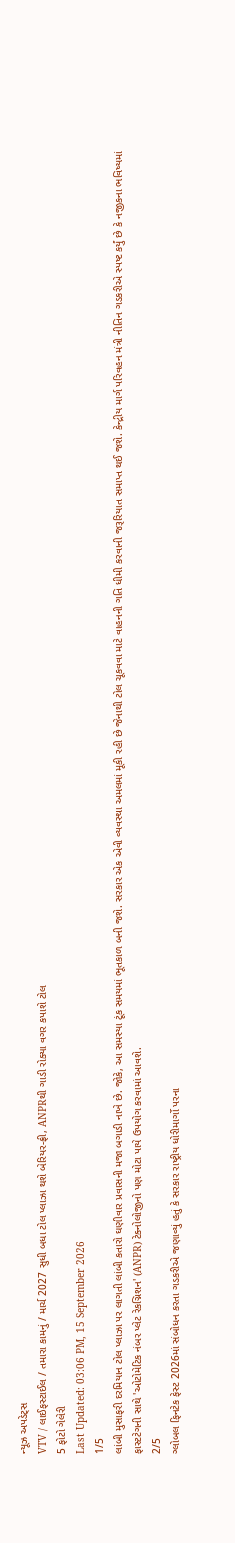ન્યૂઝ અપડેટ્સ
VTV / લાઈફસ્ટાઈલ / તમારા કામનું / માર્ચ 2027 સુધી બધા ટોલ પ્લાઝા થશે બેરિયર-ફ્રી, ANPRથી ગાડી રોક્યા વગર કપાશે ટોલ
5 ફોટો ગેલેરી
Last Updated: 03:06 PM, 15 September 2026
1/5
લાંબી મુસાફરી દરમિયાન ટોલ પ્લાઝા પર લાગતી લાંબી કતારો ઘણીવાર પ્રવાસની મજા બગાડી નાખે છે. જોકે, આ સમસ્યા ટૂંક સમયમાં ભૂતકાળ બની જશે. સરકાર એક એવી વ્યવસ્થા અમલમાં મૂકી રહી છે જેનાથી ટોલ ચૂકવવા માટે વાહનની ગતિ ધીમી કરવાની જરૂરિયાત સમાપ્ત થઈ જશે. કેન્દ્રીય માર્ગ પરિવહન મંત્રી નીતિન ગડકરીએ સ્પષ્ટ કર્યું છે કે નજીકના ભવિષ્યમાં ફાસ્ટટેગની સાથે 'ઓટોમેટિક નંબર પ્લેટ રેકગ્નિશન' (ANPR) ટેક્નોલોજીનો પણ મોટા પાયે ઉપયોગ કરવામાં આવશે.
2/5
ગ્લોબલ ફિનટેક ફેસ્ટ 2026માં સંબોધન કરતા ગડકરીએ જણાવ્યું હતું કે સરકાર રાષ્ટ્રીય ધોરીમાર્ગો પરના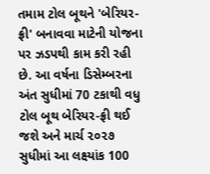તમામ ટોલ બૂથને 'બેરિયર-ફ્રી' બનાવવા માટેની યોજના પર ઝડપથી કામ કરી રહી છે. આ વર્ષના ડિસેમ્બરના અંત સુધીમાં 70 ટકાથી વધુ ટોલ બૂથ બેરિયર-ફ્રી થઈ જશે અને માર્ચ ૨૦૨૭ સુધીમાં આ લક્ષ્યાંક 100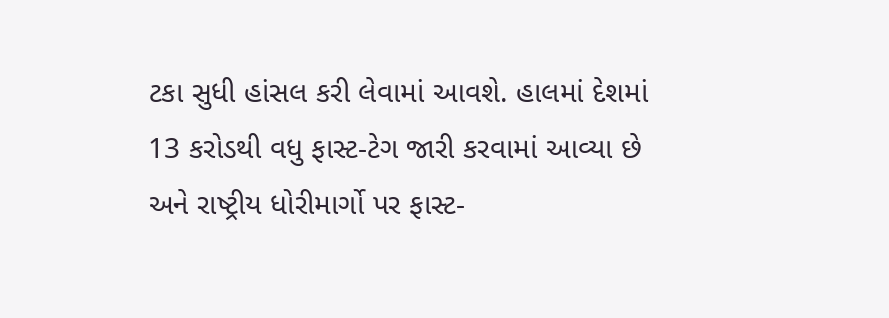ટકા સુધી હાંસલ કરી લેવામાં આવશે. હાલમાં દેશમાં 13 કરોડથી વધુ ફાસ્ટ-ટેગ જારી કરવામાં આવ્યા છે અને રાષ્ટ્રીય ધોરીમાર્ગો પર ફાસ્ટ-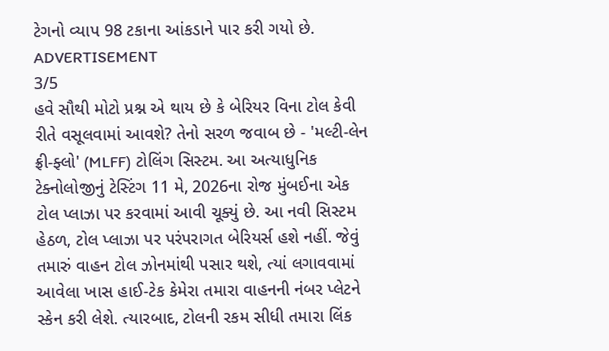ટેગનો વ્યાપ 98 ટકાના આંકડાને પાર કરી ગયો છે.
ADVERTISEMENT
3/5
હવે સૌથી મોટો પ્રશ્ન એ થાય છે કે બેરિયર વિના ટોલ કેવી રીતે વસૂલવામાં આવશે? તેનો સરળ જવાબ છે - 'મલ્ટી-લેન ફ્રી-ફ્લો' (MLFF) ટોલિંગ સિસ્ટમ. આ અત્યાધુનિક ટેક્નોલોજીનું ટેસ્ટિંગ 11 મે, 2026ના રોજ મુંબઈના એક ટોલ પ્લાઝા પર કરવામાં આવી ચૂક્યું છે. આ નવી સિસ્ટમ હેઠળ, ટોલ પ્લાઝા પર પરંપરાગત બેરિયર્સ હશે નહીં. જેવું તમારું વાહન ટોલ ઝોનમાંથી પસાર થશે, ત્યાં લગાવવામાં આવેલા ખાસ હાઈ-ટેક કેમેરા તમારા વાહનની નંબર પ્લેટને સ્કેન કરી લેશે. ત્યારબાદ, ટોલની રકમ સીધી તમારા લિંક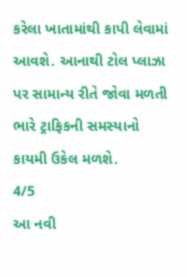કરેલા ખાતામાંથી કાપી લેવામાં આવશે. આનાથી ટોલ પ્લાઝા પર સામાન્ય રીતે જોવા મળતી ભારે ટ્રાફિકની સમસ્યાનો કાયમી ઉકેલ મળશે.
4/5
આ નવી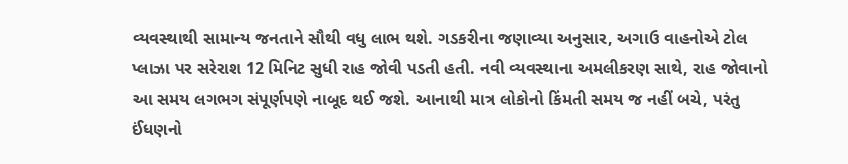વ્યવસ્થાથી સામાન્ય જનતાને સૌથી વધુ લાભ થશે. ગડકરીના જણાવ્યા અનુસાર, અગાઉ વાહનોએ ટોલ પ્લાઝા પર સરેરાશ 12 મિનિટ સુધી રાહ જોવી પડતી હતી. નવી વ્યવસ્થાના અમલીકરણ સાથે, રાહ જોવાનો આ સમય લગભગ સંપૂર્ણપણે નાબૂદ થઈ જશે. આનાથી માત્ર લોકોનો કિંમતી સમય જ નહીં બચે, પરંતુ ઈંધણનો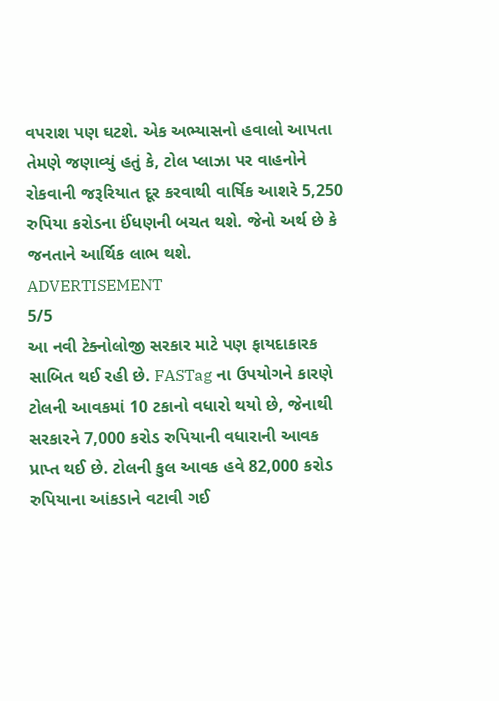વપરાશ પણ ઘટશે. એક અભ્યાસનો હવાલો આપતા તેમણે જણાવ્યું હતું કે, ટોલ પ્લાઝા પર વાહનોને રોકવાની જરૂરિયાત દૂર કરવાથી વાર્ષિક આશરે 5,250 રુપિયા કરોડના ઈંધણની બચત થશે. જેનો અર્થ છે કે જનતાને આર્થિક લાભ થશે.
ADVERTISEMENT
5/5
આ નવી ટેક્નોલોજી સરકાર માટે પણ ફાયદાકારક સાબિત થઈ રહી છે. FASTag ના ઉપયોગને કારણે ટોલની આવકમાં 10 ટકાનો વધારો થયો છે, જેનાથી સરકારને 7,000 કરોડ રુપિયાની વધારાની આવક પ્રાપ્ત થઈ છે. ટોલની કુલ આવક હવે 82,000 કરોડ રુપિયાના આંકડાને વટાવી ગઈ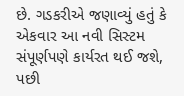છે. ગડકરીએ જણાવ્યું હતું કે એકવાર આ નવી સિસ્ટમ સંપૂર્ણપણે કાર્યરત થઈ જશે, પછી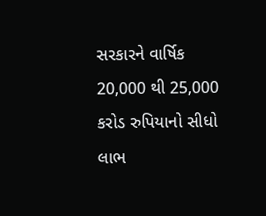સરકારને વાર્ષિક 20,000 થી 25,000 કરોડ રુપિયાનો સીધો લાભ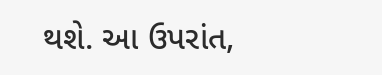થશે. આ ઉપરાંત,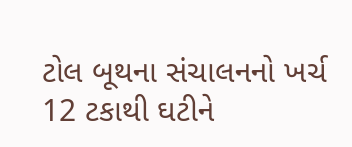ટોલ બૂથના સંચાલનનો ખર્ચ 12 ટકાથી ઘટીને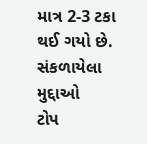માત્ર 2-3 ટકા થઈ ગયો છે.
સંકળાયેલા મુદ્દાઓ
ટોપ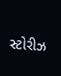સ્ટોરીઝ